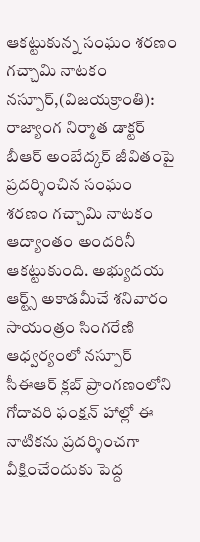ఆకట్టుకున్న సంఘం శరణం గచ్చామి నాటకం
నస్పూర్,(విజయక్రాంతి): రాజ్యాంగ నిర్మాత డాక్టర్ బీఆర్ అంబేద్కర్ జీవితంపై ప్రదర్శించిన సంఘం శరణం గచ్చామి నాటకం ఆద్యాంతం అందరినీ ఆకట్టుకుంది. అభ్యుదయ ఆర్ట్స్ అకాడమీచే శనివారం సాయంత్రం సింగరేణి ఆధ్వర్యంలో నస్పూర్ సీఈఆర్ క్లబ్ ప్రాంగణంలోని గోదావరి ఫంక్షన్ హాల్లో ఈ నాటికను ప్రదర్శించగా వీక్షించేందుకు పెద్ద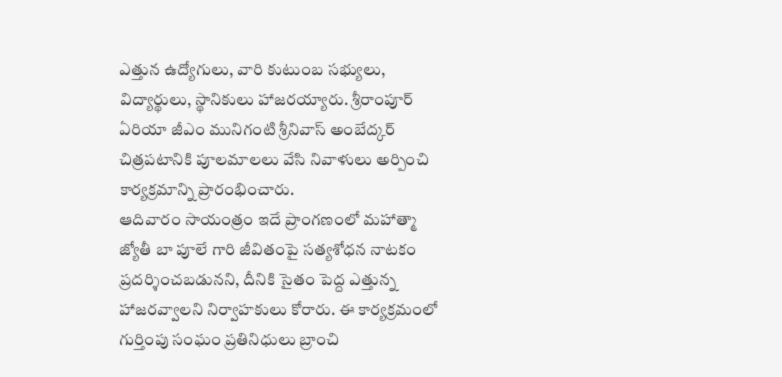ఎత్తున ఉద్యోగులు, వారి కుటుంబ సభ్యులు, విద్యార్థులు, స్థానికులు హాజరయ్యారు. శ్రీరాంపూర్ ఏరియా జీఎం మునిగంటి శ్రీనివాస్ అంబేద్కర్ చిత్రపటానికి పూలమాలలు వేసి నివాళులు అర్పించి కార్యక్రమాన్ని ప్రారంభించారు.
ఆదివారం సాయంత్రం ఇదే ప్రాంగణంలో మహాత్మా జ్యోతీ బా పూలే గారి జీవితంపై సత్యశోధన నాటకం ప్రదర్శించబడునని, దీనికి సైతం పెద్ద ఎత్తున్న హాజరవ్వాలని నిర్వాహకులు కోరారు. ఈ కార్యక్రమంలో గుర్తింపు సంఘం ప్రతినిధులు బ్రాంచి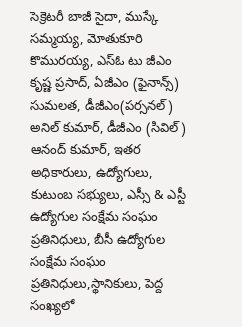సెక్రెటరీ బాజీ సైదా, ముస్కే సమ్మయ్య, మోతుకూరి కొమురయ్య, ఎస్ఓ టు జీఎం కృష్ణ ప్రసాద్, ఏజీఎం (ఫైనాన్స్) సుమలత, డీజీఎం(పర్సనల్) అనిల్ కుమార్, డీజీఎం (సివిల్) ఆనంద్ కుమార్, ఇతర అధికారులు, ఉద్యోగులు, కుటుంబ సభ్యులు, ఎస్సీ & ఎస్టీ ఉద్యోగుల సంక్షేమ సంఘం ప్రతినిధులు, బీసీ ఉద్యోగుల సంక్షేమ సంఘం ప్రతినిధులు,స్థానికులు, పెద్ద సంఖ్యలో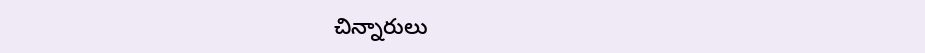చిన్నారులు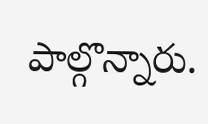పాల్గొన్నారు.